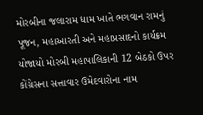મોરબીના જલારામ ધામ ખાતે ભગવાન રામનું પૂજન, મહાઆરતી અને મહાપ્રસાદનો કાર્યક્રમ યોજાયો મોરબી મહાપાલિકાની 12 બેઠકો ઉપર કોંગ્રેસના સત્તાવાર ઉમેદવારોના નામ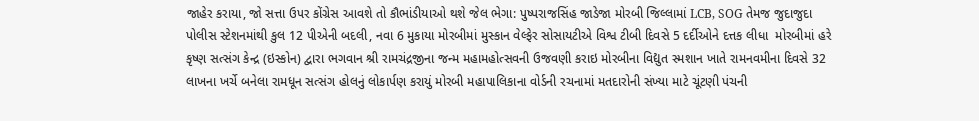જાહેર કરાયા, જો સત્તા ઉપર કોંગ્રેસ આવશે તો કૌભાંડીયાઓ થશે જેલ ભેગા: પુષ્પરાજસિંહ જાડેજા મોરબી જિલ્લામાં LCB, SOG તેમજ જુદાજુદા પોલીસ સ્ટેશનમાંથી કુલ 12 પીએની બદલી, નવા 6 મુકાયા મોરબીમાં મુસ્કાન વેલ્ફેર સોસાયટીએ વિશ્વ ટીબી દિવસે 5 દર્દીઓને દત્તક લીધા  મોરબીમાં હરે કૃષ્ણ સત્સંગ કેન્દ્ર (ઇસ્કોન) દ્વારા ભગવાન શ્રી રામચંદ્રજીના જન્મ મહામહોત્સવની ઉજવણી કરાઇ મોરબીના વિદ્યુત સ્મશાન ખાતે રામનવમીના દિવસે 32 લાખના ખર્ચે બનેલા રામધૂન સત્સંગ હોલનું લોકાર્પણ કરાયું મોરબી મહાપાલિકાના વોર્ડની રચનામાં મતદારોની સંખ્યા માટે ચૂંટણી પંચની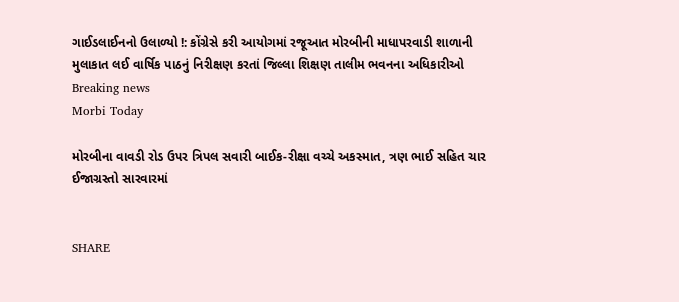ગાઈડલાઈનનો ઉલાળ્યો !: કોંગ્રેસે કરી આયોગમાં રજૂઆત મોરબીની માધાપરવાડી શાળાની મુલાકાત લઈ વાર્ષિક પાઠનું નિરીક્ષણ કરતાં જિલ્લા શિક્ષણ તાલીમ ભવનના અધિકારીઓ
Breaking news
Morbi Today

મોરબીના વાવડી રોડ ઉપર ત્રિપલ સવારી બાઈક-રીક્ષા વચ્ચે અકસ્માત, ત્રણ ભાઈ સહિત ચાર ઈજાગ્રસ્તો સારવારમાં


SHARE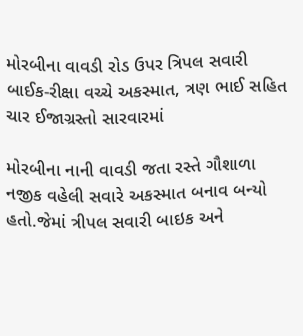મોરબીના વાવડી રોડ ઉપર ત્રિપલ સવારી બાઈક-રીક્ષા વચ્ચે અકસ્માત, ત્રણ ભાઈ સહિત ચાર ઈજાગ્રસ્તો સારવારમાં

મોરબીના નાની વાવડી જતા રસ્તે ગૌશાળા નજીક વહેલી સવારે અકસ્માત બનાવ બન્યો હતો.જેમાં ત્રીપલ સવારી બાઇક અને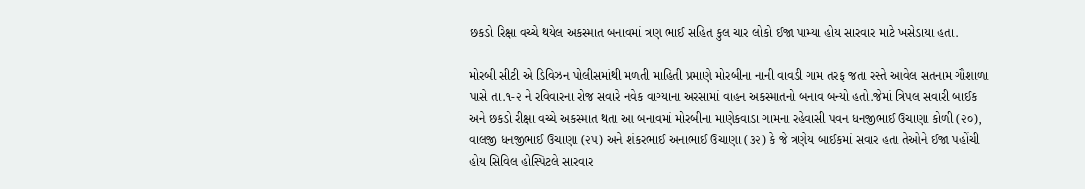છકડો રિક્ષા વચ્ચે થયેલ અકસ્માત બનાવમાં ત્રણ ભાઈ સહિત કુલ ચાર લોકો ઈજા પામ્યા હોય સારવાર માટે ખસેડાયા હતા.

મોરબી સીટી એ ડિવિઝન પોલીસમાંથી મળતી માહિતી પ્રમાણે મોરબીના નાની વાવડી ગામ તરફ જતા રસ્તે આવેલ સતનામ ગૌશાળા પાસે તા.૧-૨ ને રવિવારના રોજ સવારે નવેક વાગ્યાના અરસામાં વાહન અકસ્માતનો બનાવ બન્યો હતો.જેમાં ત્રિપલ સવારી બાઈક અને છકડો રીક્ષા વચ્ચે અકસ્માત થતા આ બનાવમાં મોરબીના માણેકવાડા ગામના રહેવાસી પવન ધનજીભાઈ ઉચાણા કોળી (૨૦), વાલજી ધનજીભાઈ ઉચાણા (૨૫) અને શંકરભાઈ અનાભાઈ ઉચાણા (૩૨) કે જે ત્રણેય બાઈકમાં સવાર હતા તેઓને ઈજા પહોંચી હોય સિવિલ હોસ્પિટલે સારવાર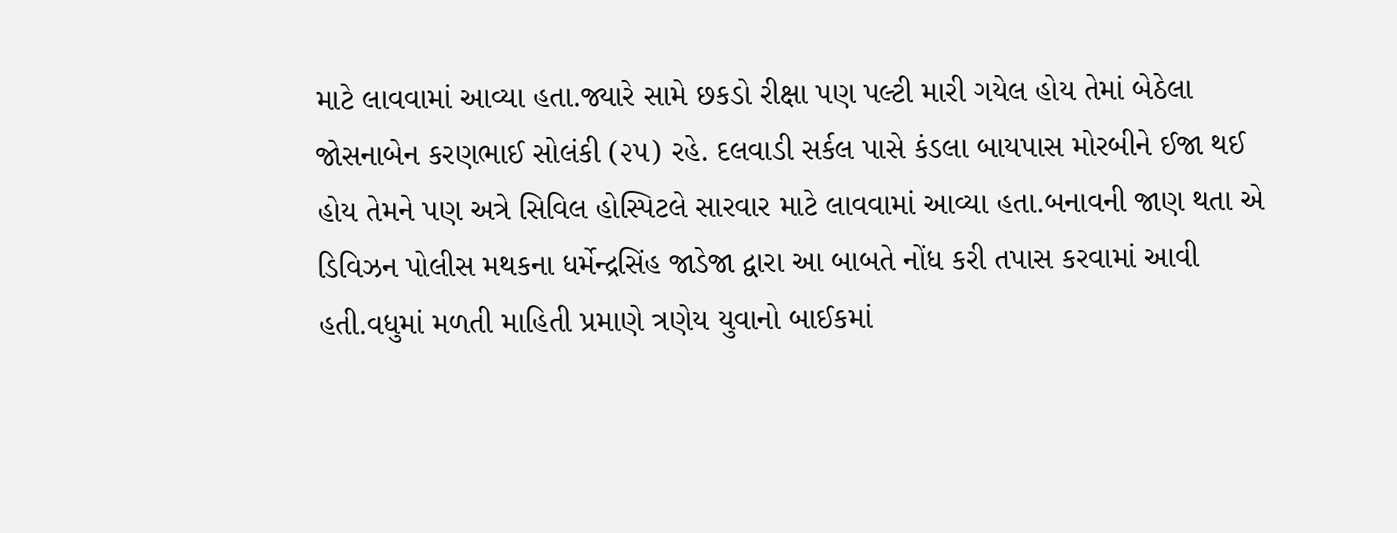માટે લાવવામાં આવ્યા હતા.જ્યારે સામે છકડો રીક્ષા પણ પલ્ટી મારી ગયેલ હોય તેમાં બેઠેલા જોસનાબેન કરણભાઈ સોલંકી (૨૫) રહે. દલવાડી સર્કલ પાસે કંડલા બાયપાસ મોરબીને ઈજા થઈ હોય તેમને પણ અત્રે સિવિલ હોસ્પિટલે સારવાર માટે લાવવામાં આવ્યા હતા.બનાવની જાણ થતા એ ડિવિઝન પોલીસ મથકના ધર્મેન્દ્રસિંહ જાડેજા દ્વારા આ બાબતે નોંધ કરી તપાસ કરવામાં આવી હતી.વધુમાં મળતી માહિતી પ્રમાણે ત્રણેય યુવાનો બાઈકમાં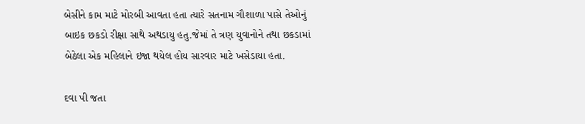બેસીને કામ માટે મોરબી આવતા હતા ત્યારે સતનામ ગૌશાળા પાસે તેઓનું બાઇક છકડો રીક્ષા સાથે અથડાયુ હતુ.જેમાં તે ત્રણ યુવાનોને તથા છકડામાં બેઠેલા એક મહિલાને ઇજા થયેલ હોય સારવાર માટે ખસેડાયા હતા.

દવા પી જતા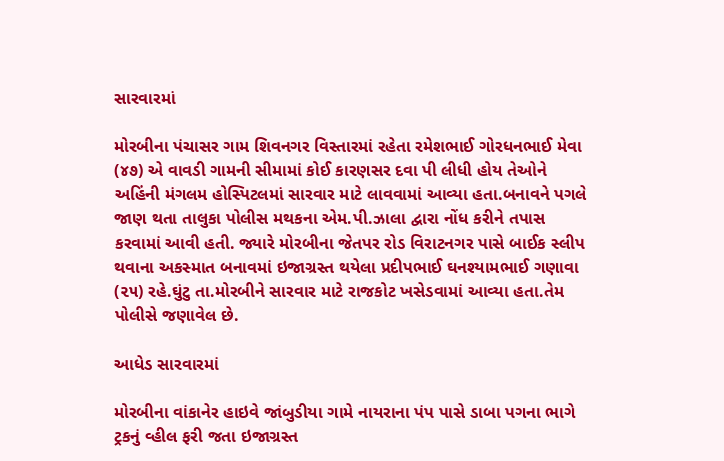સારવારમાં

મોરબીના પંચાસર ગામ શિવનગર વિસ્તારમાં રહેતા રમેશભાઈ ગોરધનભાઈ મેવા (૪૭) એ વાવડી ગામની સીમામાં કોઈ કારણસર દવા પી લીધી હોય તેઓને અહિંની મંગલમ હોસ્પિટલમાં સારવાર માટે લાવવામાં આવ્યા હતા.બનાવને પગલે જાણ થતા તાલુકા પોલીસ મથકના એમ.પી.ઝાલા દ્વારા નોંધ કરીને તપાસ કરવામાં આવી હતી. જ્યારે મોરબીના જેતપર રોડ વિરાટનગર પાસે બાઈક સ્લીપ થવાના અકસ્માત બનાવમાં ઇજાગ્રસ્ત થયેલા પ્રદીપભાઈ ઘનશ્યામભાઈ ગણાવા (૨૫) રહે.ઘુંટુ તા.મોરબીને સારવાર માટે રાજકોટ ખસેડવામાં આવ્યા હતા.તેમ પોલીસે જણાવેલ છે.

આધેડ સારવારમાં

મોરબીના વાંકાનેર હાઇવે જાંબુડીયા ગામે નાયરાના પંપ પાસે ડાબા પગના ભાગે ટ્રકનું વ્હીલ ફરી જતા ઇજાગ્રસ્ત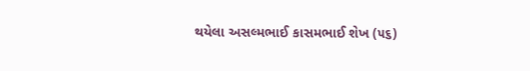થયેલા અસલ્મભાઈ કાસમભાઈ શેખ (૫૬)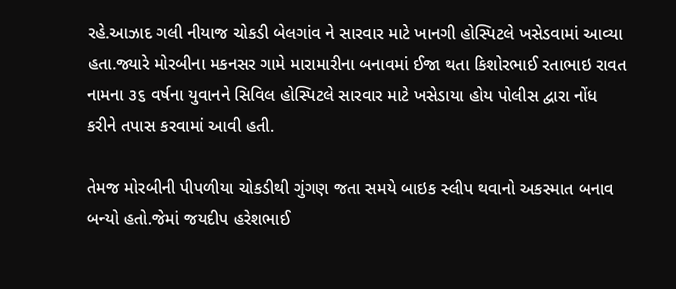રહે.આઝાદ ગલી નીયાજ ચોકડી બેલગાંવ ને સારવાર માટે ખાનગી હોસ્પિટલે ખસેડવામાં આવ્યા હતા.જ્યારે મોરબીના મકનસર ગામે મારામારીના બનાવમાં ઈજા થતા કિશોરભાઈ રતાભાઇ રાવત નામના ૩૬ વર્ષના યુવાનને સિવિલ હોસ્પિટલે સારવાર માટે ખસેડાયા હોય પોલીસ દ્વારા નોંધ કરીને તપાસ કરવામાં આવી હતી.

તેમજ મોરબીની પીપળીયા ચોકડીથી ગુંગણ જતા સમયે બાઇક સ્લીપ થવાનો અકસ્માત બનાવ બન્યો હતો.જેમાં જયદીપ હરેશભાઈ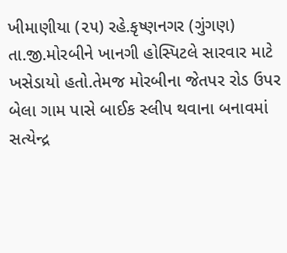ખીમાણીયા (૨૫) રહે.કૃષ્ણનગર (ગુંગણ) તા.જી.મોરબીને ખાનગી હોસ્પિટલે સારવાર માટે ખસેડાયો હતો.તેમજ મોરબીના જેતપર રોડ ઉપર બેલા ગામ પાસે બાઈક સ્લીપ થવાના બનાવમાં સત્યેન્દ્ર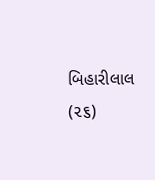બિહારીલાલ (૨૬)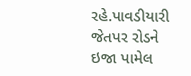રહે.પાવડીયારી જેતપર રોડને ઇજા પામેલ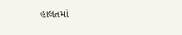હાલતમાં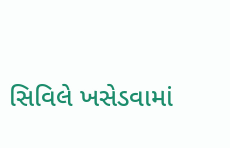સિવિલે ખસેડવામાં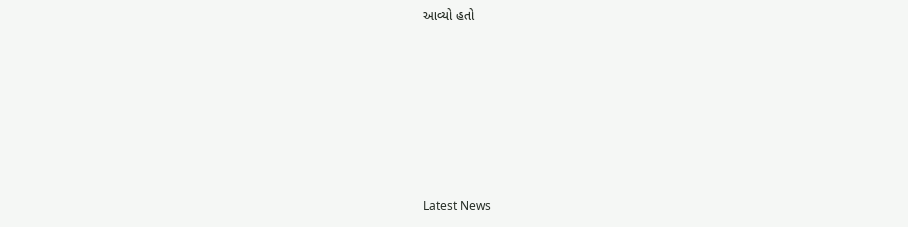આવ્યો હતો








Latest News